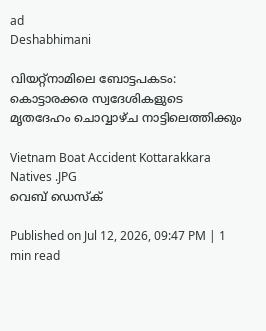ad
Deshabhimani

വിയറ്റ്നാമിലെ ബോട്ടപകടം: കൊട്ടാരക്കര സ്വദേശികളുടെ മൃതദേഹം ചൊവ്വാഴ്ച നാട്ടിലെത്തിക്കും

Vietnam Boat Accident Kottarakkara Natives .JPG
വെബ് ഡെസ്ക്

Published on Jul 12, 2026, 09:47 PM | 1 min read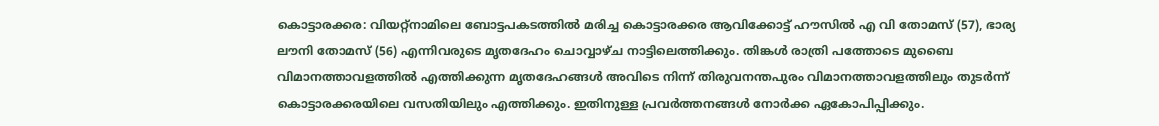കൊട്ടാരക്കര: വിയറ്റ്നാമിലെ ബോട്ടപകടത്തിൽ മരിച്ച കൊട്ടാരക്കര ആവിക്കോട്ട് ഹൗസിൽ എ വി തോമസ് (57), ഭാര്യ ലൗനി തോമസ് (56) എന്നിവരുടെ മൃതദേഹം ചൊവ്വാഴ്‌ച നാട്ടിലെത്തിക്കും. തിങ്കൾ രാത്രി പത്തോടെ മുബൈ വിമാനത്താവളത്തിൽ എത്തിക്കുന്ന മൃതദേഹങ്ങൾ അവിടെ നിന്ന്‌ തിരുവനന്തപുരം വിമാനത്താവളത്തിലും തുടർന്ന്‌ കൊട്ടാരക്കരയിലെ വസതിയിലും എത്തിക്കും. ഇതിനുള്ള പ്രവർത്തനങ്ങൾ നോർക്ക ഏകോപിപ്പിക്കും.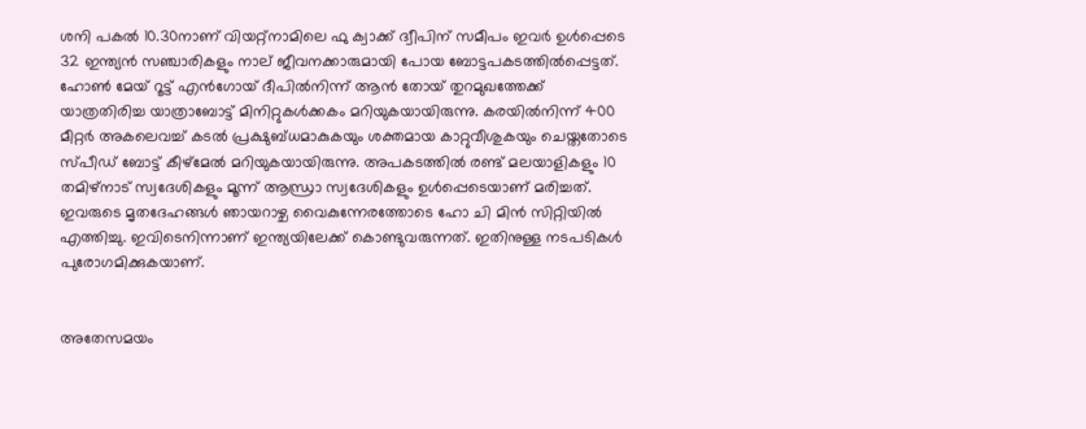ശനി പകൽ 10.30നാണ് വിയറ്റ്നാമിലെ ഫു ക്വാക്ക് ദ്വീപിന് സമീപം ഇവർ ഉൾപ്പെടെ 32 ഇന്ത്യൻ സഞ്ചാരികളും നാല് ജീവനക്കാരുമായി പോയ ബോട്ടപകടത്തിൽപ്പെട്ടത്. ഹോൺ മേയ് റൂട്ട് എൻഗോയ് ദീപിൽനിന്ന് ആൻ തോയ് തുറമുഖത്തേക്ക് യാത്രതിരിച്ച യാത്രാബോട്ട് മിനിറ്റുകൾക്കകം മറിയുകയായിരുന്നു. കരയിൽനിന്ന്‌ 400 മീറ്റർ അകലെവച്ച്‌ കടൽ പ്രക്ഷുബ്ധമാകുകയും ശക്തമായ കാറ്റുവീശുകയും ചെയ്തതോടെ സ്പീഡ് ബോട്ട് കീഴ്‌മേൽ മറിയുകയായിരുന്നു. അപകടത്തിൽ രണ്ട്‌ മലയാളികളും 10 തമിഴ്‌നാട് സ്വദേശികളും മൂന്ന്‌ ആന്ധ്രാ സ്വദേശികളും ഉൾപ്പെടെയാണ് മരിച്ചത്. ഇവരുടെ മൃതദേഹങ്ങൾ ഞായറാഴ്ച വൈകുന്നേരത്തോടെ ഹോ ചി മിൻ സിറ്റിയിൽ എത്തിച്ചു. ഇവിടെനിന്നാണ്‌ ഇന്ത്യയിലേക്ക് കൊണ്ടുവരുന്നത്‌. ഇതിനുള്ള നടപടികൾ പുരോഗമിക്കുകയാണ്‌.


അതേസമയം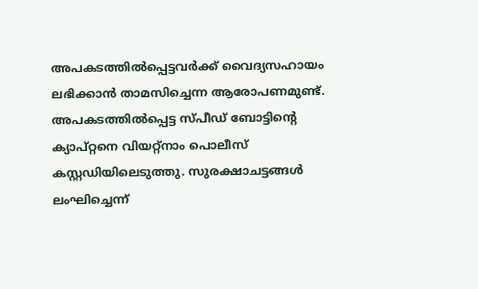അപകടത്തിൽപ്പെട്ടവർക്ക് വൈദ്യസഹായം ലഭിക്കാൻ താമസിച്ചെന്ന ആരോപണമുണ്ട്. അപകടത്തിൽപ്പെട്ട സ്പീഡ് ബോട്ടിന്റെ ക്യാപ്റ്റനെ വിയറ്റ്നാം പൊലീസ് കസ്റ്റഡിയിലെടുത്തു. സുരക്ഷാചട്ടങ്ങൾ ലംഘിച്ചെന്ന്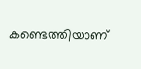കണ്ടെത്തിയാണ്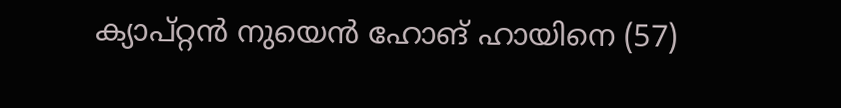ക്യാപ്റ്റൻ നുയെൻ ഹോങ് ഹായിനെ (57)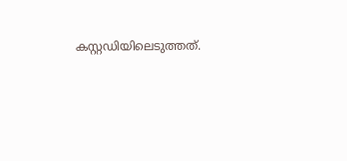കസ്റ്റഡിയിലെടുത്തത്.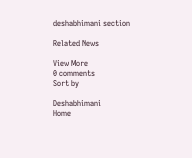deshabhimani section

Related News

View More
0 comments
Sort by

Deshabhimani
Home